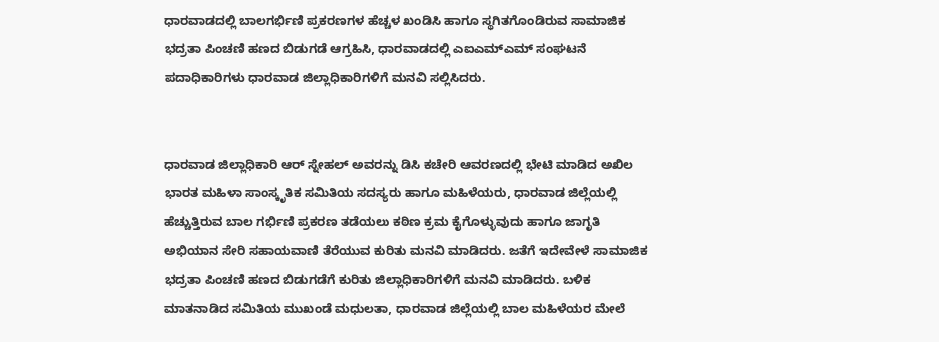ಧಾರವಾಡದಲ್ಲಿ ಬಾಲಗರ್ಭಿಣಿ ಪ್ರಕರಣಗಳ ಹೆಚ್ಚಳ ಖಂಡಿಸಿ ಹಾಗೂ ಸ್ಥಗಿತಗೊಂಡಿರುವ ಸಾಮಾಜಿಕ ಭದ್ರತಾ ಪಿಂಚಣಿ ಹಣದ ಬಿಡುಗಡೆ ಆಗ್ರಹಿಸಿ, ಧಾರವಾಡದಲ್ಲಿ ಎಐಎಮ್ಎಮ್ ಸಂಘಟನೆ ಪದಾಧಿಕಾರಿಗಳು ಧಾರವಾಡ ಜಿಲ್ಲಾಧಿಕಾರಿಗಳಿಗೆ ಮನವಿ ಸಲ್ಲಿಸಿದರು.


ಧಾರವಾಡ ಜಿಲ್ಲಾಧಿಕಾರಿ ಆರ್ ಸ್ನೇಹಲ್ ಅವರನ್ನು ಡಿಸಿ ಕಚೇರಿ ಆವರಣದಲ್ಲಿ ಭೇಟಿ ಮಾಡಿದ ಅಖಿಲ ಭಾರತ ಮಹಿಳಾ ಸಾಂಸ್ಕೃತಿಕ ಸಮಿತಿಯ ಸದಸ್ಯರು ಹಾಗೂ ಮಹಿಳೆಯರು, ಧಾರವಾಡ ಜಿಲ್ಲೆಯಲ್ಲಿ ಹೆಚ್ಚುತ್ತಿರುವ ಬಾಲ ಗರ್ಭಿಣಿ ಪ್ರಕರಣ ತಡೆಯಲು ಕಠಿಣ ಕ್ರಮ ಕೈಗೊಳ್ಳುವುದು ಹಾಗೂ ಜಾಗೃತಿ ಅಭಿಯಾನ ಸೇರಿ ಸಹಾಯವಾಣಿ ತೆರೆಯುವ ಕುರಿತು ಮನವಿ ಮಾಡಿದರು. ಜತೆಗೆ ಇದೇವೇಳೆ ಸಾಮಾಜಿಕ ಭದ್ರತಾ ಪಿಂಚಣಿ ಹಣದ ಬಿಡುಗಡೆಗೆ ಕುರಿತು ಜಿಲ್ಲಾಧಿಕಾರಿಗಳಿಗೆ ಮನವಿ ಮಾಡಿದರು. ಬಳಿಕ ಮಾತನಾಡಿದ ಸಮಿತಿಯ ಮುಖಂಡೆ ಮಧುಲತಾ, ಧಾರವಾಡ ಜಿಲ್ಲೆಯಲ್ಲಿ ಬಾಲ ಮಹಿಳೆಯರ ಮೇಲೆ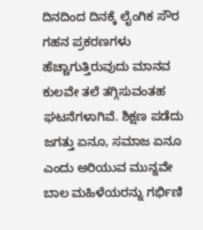ದಿನದಿಂದ ದಿನಕ್ಕೆ ಲೈಂಗಿಕ ಸೌರ ಗಹನ ಪ್ರಕರಣಗಳು ಹೆಚ್ಚಾಗುತ್ತಿರುವುದು ಮಾನವ ಕುಲವೇ ತಲೆ ತಗ್ಗಿಸುವಂತಹ ಘಟನೆಗಳಾಗಿವೆ. ಶಿಕ್ಷಣ ಪಡೆದು ಜಗತ್ತು ಏನೂ, ಸಮಾಜ ಏನೂ ಎಂದು ಅರಿಯುವ ಮುನ್ನವೇ ಬಾಲ ಮಹಿಳೆಯರನ್ನು ಗರ್ಭಿಣಿ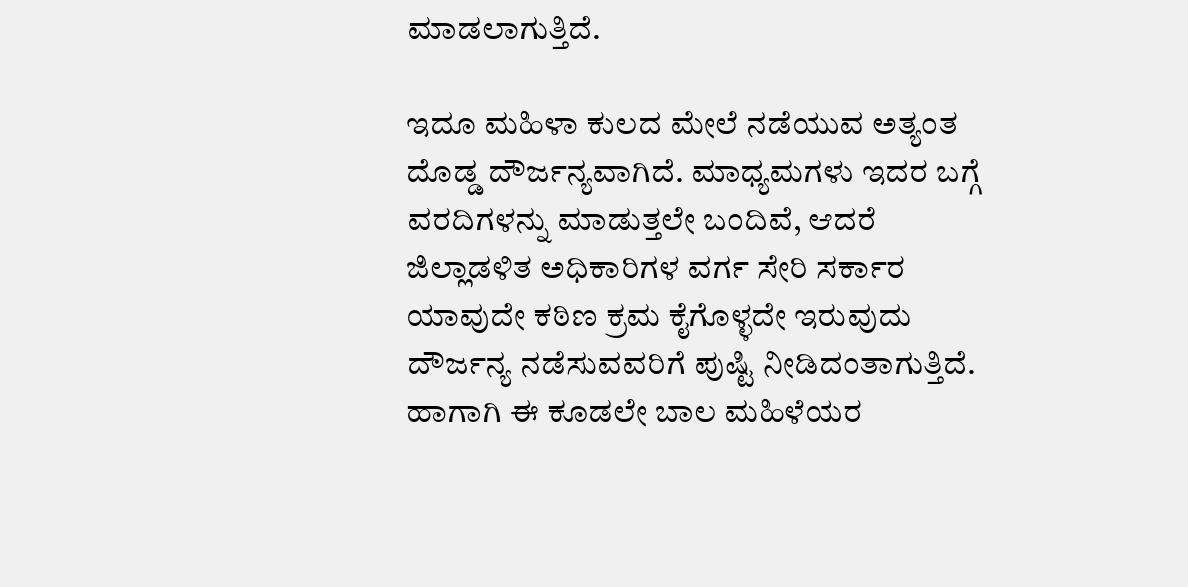ಮಾಡಲಾಗುತ್ತಿದೆ.

ಇದೂ ಮಹಿಳಾ ಕುಲದ ಮೇಲೆ ನಡೆಯುವ ಅತ್ಯಂತ ದೊಡ್ಡ ದೌರ್ಜನ್ಯವಾಗಿದೆ. ಮಾಧ್ಯಮಗಳು ಇದರ ಬಗ್ಗೆ ವರದಿಗಳನ್ನು ಮಾಡುತ್ತಲೇ ಬಂದಿವೆ, ಆದರೆ ಜಿಲ್ಲಾಡಳಿತ ಅಧಿಕಾರಿಗಳ ವರ್ಗ ಸೇರಿ ಸರ್ಕಾರ ಯಾವುದೇ ಕಠಿಣ ಕ್ರಮ ಕೈಗೊಳ್ಳದೇ ಇರುವುದು ದೌರ್ಜನ್ಯ ನಡೆಸುವವರಿಗೆ ಪುಷ್ಟಿ ನೀಡಿದಂತಾಗುತ್ತಿದೆ. ಹಾಗಾಗಿ ಈ ಕೂಡಲೇ ಬಾಲ ಮಹಿಳೆಯರ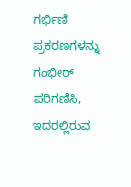ಗರ್ಭಿಣಿ ಪ್ರಕರಣಗಳನ್ನು ಗಂಭೀರ್ ಪರಿಗಣಿಸಿ, ಇದರಲ್ಲಿರುವ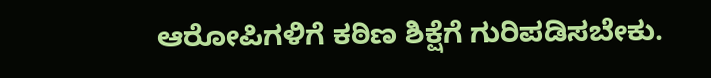ಆರೋಪಿಗಳಿಗೆ ಕಠಿಣ ಶಿಕ್ಷೆಗೆ ಗುರಿಪಡಿಸಬೇಕು.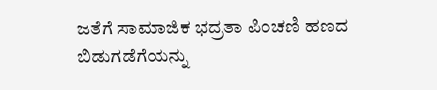ಜತೆಗೆ ಸಾಮಾಜಿಕ ಭದ್ರತಾ ಪಿಂಚಣಿ ಹಣದ ಬಿಡುಗಡೆಗೆಯನ್ನು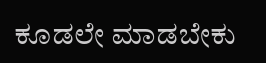ಕೂಡಲೇ ಮಾಡಬೇಕು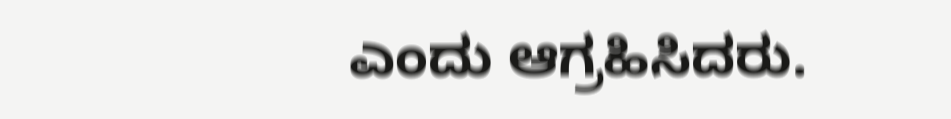ಎಂದು ಆಗ್ರಹಿಸಿದರು.